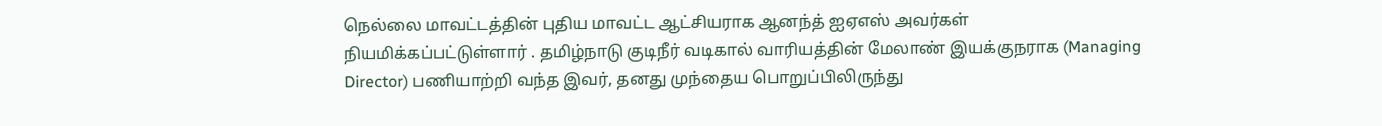நெல்லை மாவட்டத்தின் புதிய மாவட்ட ஆட்சியராக ஆனந்த் ஐஏஎஸ் அவர்கள் நியமிக்கப்பட்டுள்ளார் . தமிழ்நாடு குடிநீர் வடிகால் வாரியத்தின் மேலாண் இயக்குநராக (Managing Director) பணியாற்றி வந்த இவர், தனது முந்தைய பொறுப்பிலிருந்து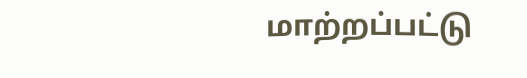மாற்றப்பட்டு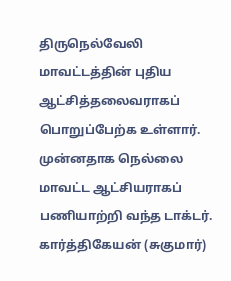திருநெல்வேலி மாவட்டத்தின் புதிய ஆட்சித்தலைவராகப் பொறுப்பேற்க உள்ளார்.
முன்னதாக நெல்லை மாவட்ட ஆட்சியராகப் பணியாற்றி வந்த டாக்டர். கார்த்திகேயன் (சுகுமார்)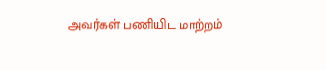அவர்கள் பணியிட மாற்றம்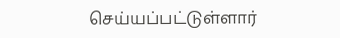செய்யப்பட்டுள்ளார்